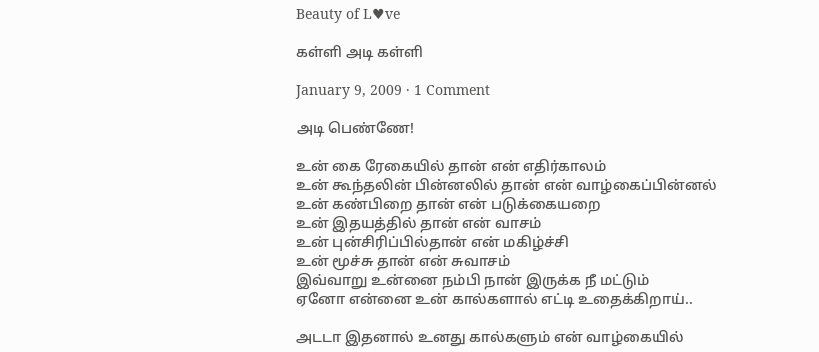Beauty of L♥ve

கள்ளி அடி கள்ளி

January 9, 2009 · 1 Comment

அடி பெண்ணே!

உன் கை ரேகையில் தான் என் எதிர்காலம்
உன் கூந்தலின் பின்னலில் தான் என் வாழ்கைப்பின்னல்
உன் கண்பிறை தான் என் படுக்கையறை
உன் இதயத்தில் தான் என் வாசம்
உன் புன்சிரிப்பில்தான் என் மகிழ்ச்சி
உன் மூச்சு தான் என் சுவாசம்
இவ்வாறு உன்னை நம்பி நான் இருக்க நீ மட்டும்
ஏனோ என்னை உன் கால்களால் எட்டி உதைக்கிறாய்..

அடடா இதனால் உனது கால்களும் என் வாழ்கையில்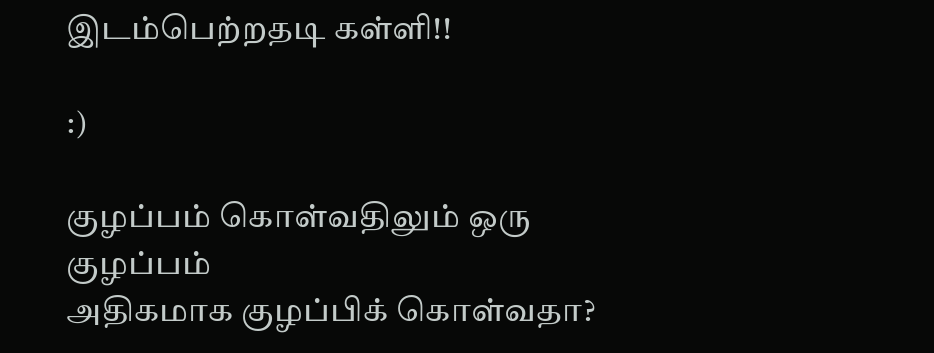இடம்பெற்றதடி கள்ளி!!

:)

குழப்பம் கொள்வதிலும் ஒரு குழப்பம்
அதிகமாக குழப்பிக் கொள்வதா?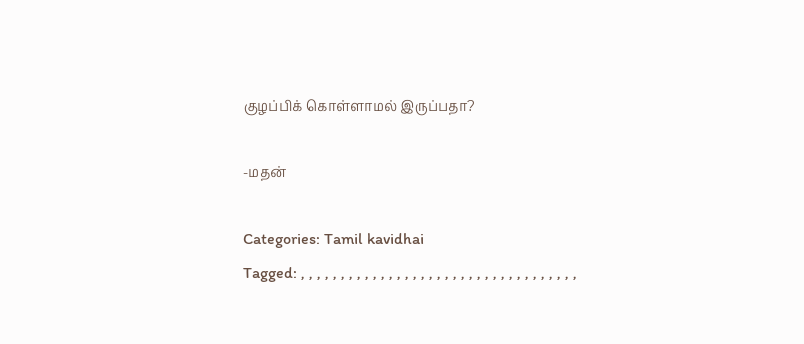குழப்பிக் கொள்ளாமல் இருப்பதா?

-மதன்

Categories: Tamil kavidhai
Tagged: , , , , , , , , , , , , , , , , , , , , , , , , , , , , , , , , , , ,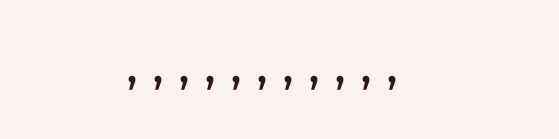, , , , , , , , , , ,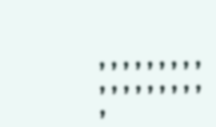, , , , , , , , , , , , , , , , , , ,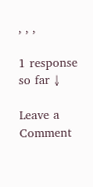, , ,

1 response so far ↓

Leave a Comment